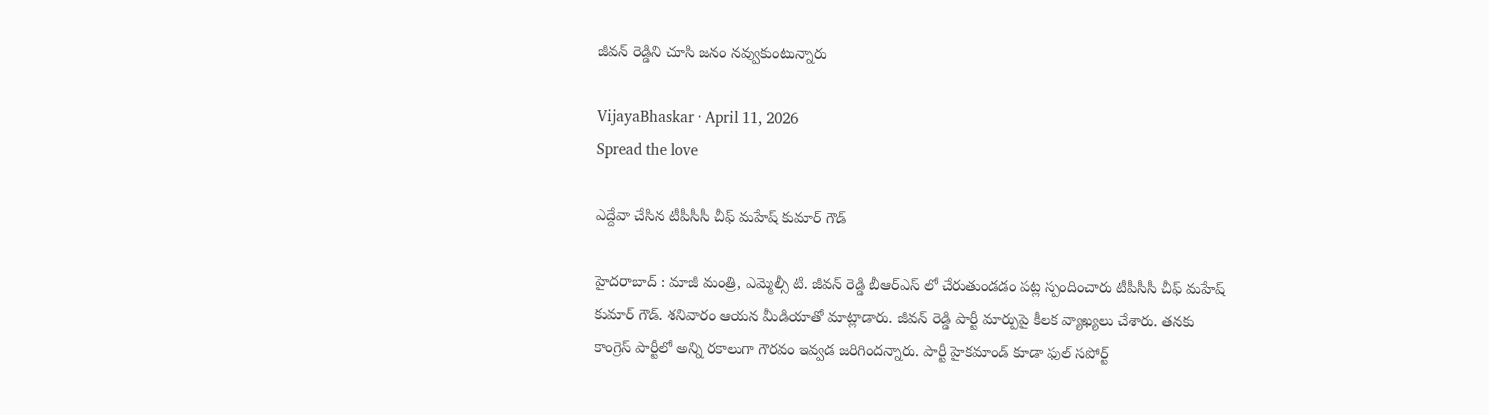జీవ‌న్ రెడ్డిని చూసి జ‌నం న‌వ్వుకుంటున్నారు

VijayaBhaskar · April 11, 2026
Spread the love

ఎద్దేవా చేసిన టీపీసీసీ చీఫ్ మ‌హేష్ కుమార్ గౌడ్

హైద‌రాబాద్ : మాజీ మంత్రి, ఎమ్మెల్సీ టి. జీవ‌న్ రెడ్డి బీఆర్ఎస్ లో చేరుతుండ‌డం ప‌ట్ల స్పందించారు టీపీసీసీ చీఫ్ మ‌హేష్ కుమార్ గౌడ్. శ‌నివారం ఆయ‌న మీడియాతో మాట్లాడారు. జీవన్ రెడ్డి పార్టీ మార్పుపై కీలక వ్యాఖ్యలు చేశారు. త‌న‌కు కాంగ్రెస్ పార్టీలో అన్ని రకాలుగా గౌరవం ఇవ్వ‌డ జ‌రిగింద‌న్నారు. పార్టీ హైక‌మాండ్ కూడా ఫుల్ సపోర్ట్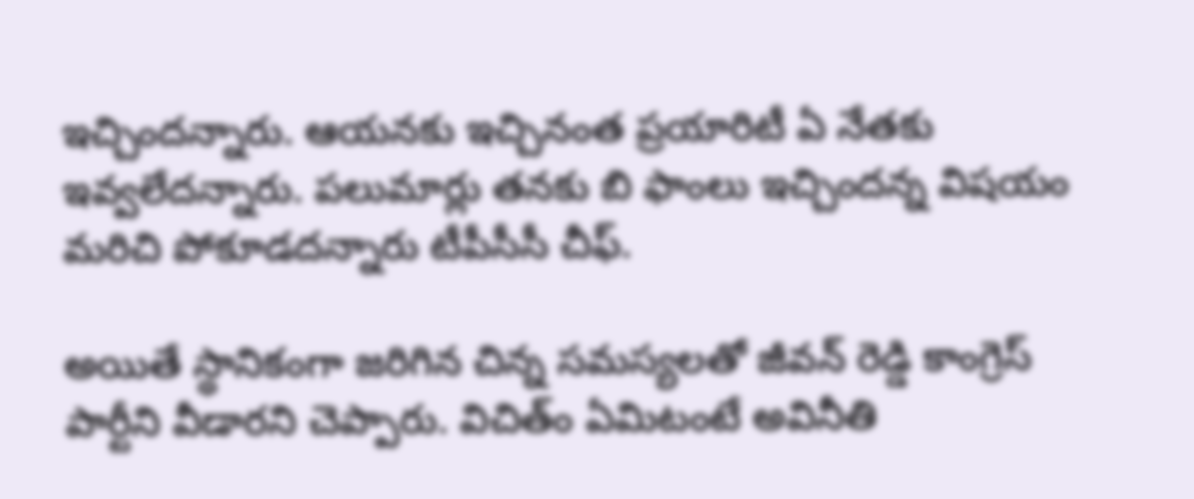ఇచ్చింద‌న్నారు. ఆయ‌న‌కు ఇచ్చినంత ప్ర‌యారిటీ ఏ నేత‌కు ఇవ్వ‌లేద‌న్నారు. ప‌లుమార్లు త‌న‌కు బి ఫాంలు ఇచ్చింద‌న్న విష‌యం మ‌రిచి పోకూడ‌ద‌న్నారు టీపీసీసీ చీఫ్‌.

అయితే స్థానికంగా జరిగిన చిన్న సమస్యలతో జీవన్ రెడ్డి కాంగ్రెస్ పార్టీని వీడార‌ని చెప్పారు. విచిత్ం ఏమిటంటే అవినీతి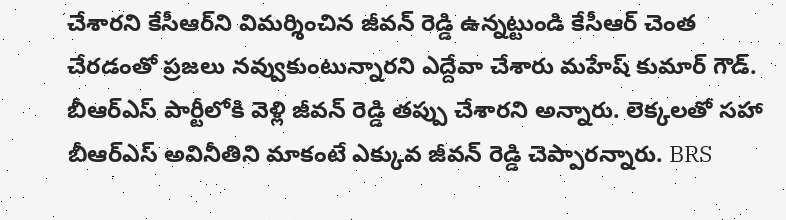చేశారని కేసీఆర్‌ని విమర్శించిన జీవన్ రెడ్డి ఉన్న‌ట్టుండి కేసీఆర్ చెంత చేరడంతో ప్రజలు నవ్వుకుంటున్నారని ఎద్దేవా చేశారు మ‌హేష్ కుమార్ గౌడ్. బీఆర్ఎస్ పార్టీలోకి వెళ్లి జీవన్ రెడ్డి తప్పు చేశార‌ని అన్నారు. లెక్కలతో సహా బీఆర్ఎస్ అవినీతిని మాకంటే ఎక్కువ జీవన్ రెడ్డి చెప్పారన్నారు. BRS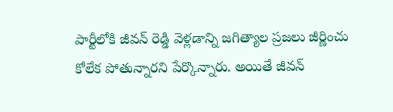పార్టీలోకి జీవన్ రెడ్డి వెళ్లడాన్ని జగిత్యాల ప్రజలు జీర్ణించు కోలేక పోతున్నార‌ని పేర్కొన్నారు. అయితే జీవ‌న్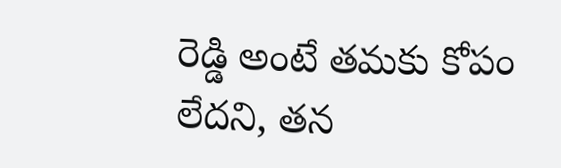రెడ్డి అంటే త‌మ‌కు కోపం లేద‌ని, త‌న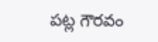ప‌ట్ల గౌర‌వం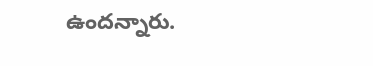ఉంద‌న్నారు.